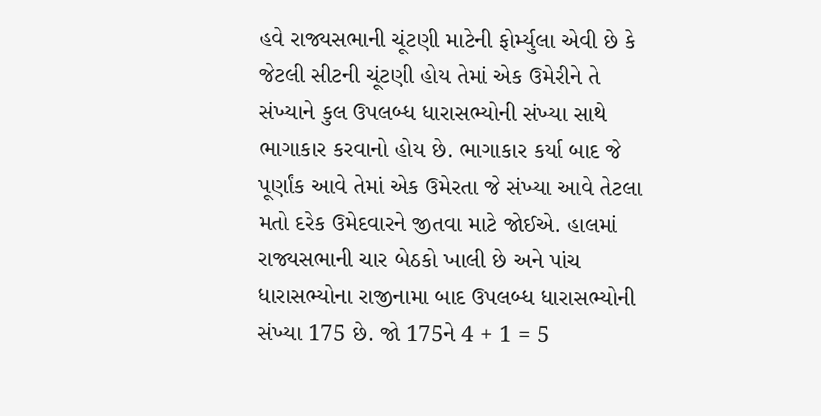હવે રાજ્યસભાની ચૂંટણી માટેની ફોર્મ્યુલા એવી છે કે જેટલી સીટની ચૂંટણી હોય તેમાં એક ઉમેરીને તે સંખ્યાને કુલ ઉપલબ્ધ ધારાસભ્યોની સંખ્યા સાથે ભાગાકાર કરવાનો હોય છે. ભાગાકાર કર્યા બાદ જે પૂર્ણાંક આવે તેમાં એક ઉમેરતા જે સંખ્યા આવે તેટલા મતો દરેક ઉમેદવારને જીતવા માટે જોઈએ. હાલમાં રાજ્યસભાની ચાર બેઠકો ખાલી છે અને પાંચ ધારાસભ્યોના રાજીનામા બાદ ઉપલબ્ધ ધારાસભ્યોની સંખ્યા 175 છે. જો 175ને 4 + 1 = 5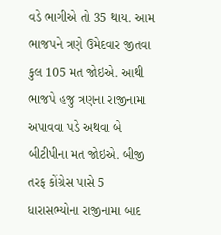વડે ભાગીએ તો 35 થાય. આમ ભાજપને ત્રણે ઉમેદવાર જીતવા કુલ 105 મત જોઇએ. આથી ભાજપે હજુ ત્રણના રાજીનામા અપાવવા પડે અથવા બે બીટીપીના મત જોઇએ. બીજી તરફ કોંગ્રેસ પાસે 5 ધારાસભ્યોના રાજીનામા બાદ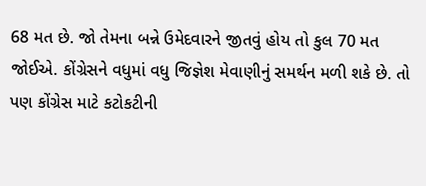68 મત છે. જો તેમના બન્ને ઉમેદવારને જીતવું હોય તો કુલ 70 મત જોઈએ. કોંગ્રેસને વધુમાં વધુ જિજ્ઞેશ મેવાણીનું સમર્થન મળી શકે છે. તો પણ કોંગ્રેસ માટે કટોકટીની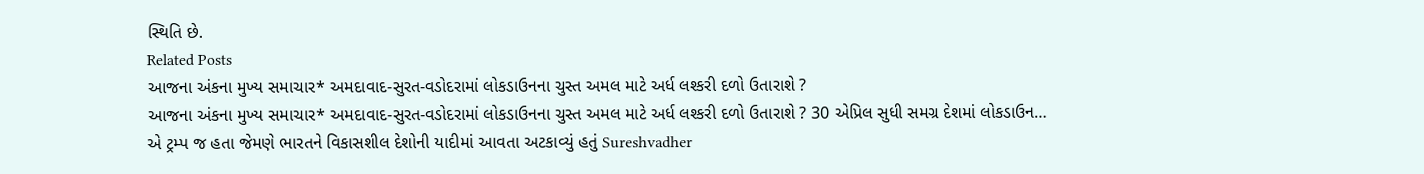સ્થિતિ છે.
Related Posts
આજના અંકના મુખ્ય સમાચાર* અમદાવાદ-સુરત-વડોદરામાં લોકડાઉનના ચુસ્ત અમલ માટે અર્ધ લશ્કરી દળો ઉતારાશે ?
આજના અંકના મુખ્ય સમાચાર* અમદાવાદ-સુરત-વડોદરામાં લોકડાઉનના ચુસ્ત અમલ માટે અર્ધ લશ્કરી દળો ઉતારાશે ? 30 એપ્રિલ સુધી સમગ્ર દેશમાં લોકડાઉન…
એ ટ્રમ્પ જ હતા જેમણે ભારતને વિકાસશીલ દેશોની યાદીમાં આવતા અટકાવ્યું હતું Sureshvadher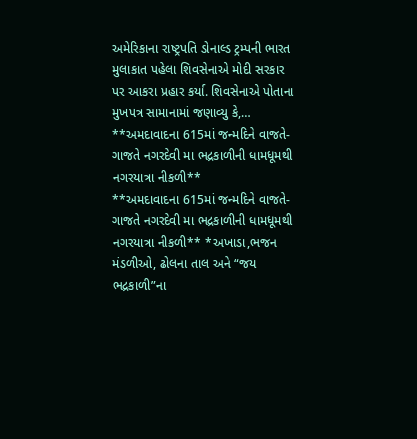અમેરિકાના રાષ્ટ્રપતિ ડોનાલ્ડ ટ્રમ્પની ભારત મુલાકાત પહેલા શિવસેનાએ મોદી સરકાર પર આકરા પ્રહાર કર્યા. શિવસેનાએ પોતાના મુખપત્ર સામાનામાં જણાવ્યુ કે,…
**અમદાવાદના 615માં જન્મદિને વાજતે-ગાજતે નગરદેવી મા ભદ્રકાળીની ધામધૂમથી નગરયાત્રા નીકળી**
**અમદાવાદના 615માં જન્મદિને વાજતે-ગાજતે નગરદેવી મા ભદ્રકાળીની ધામધૂમથી નગરયાત્રા નીકળી** *અખાડા,ભજન મંડળીઓ, ઢોલના તાલ અને “જય ભદ્રકાળી”ના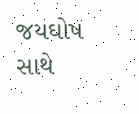જયઘોષ સાથે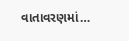વાતાવરણમાં…